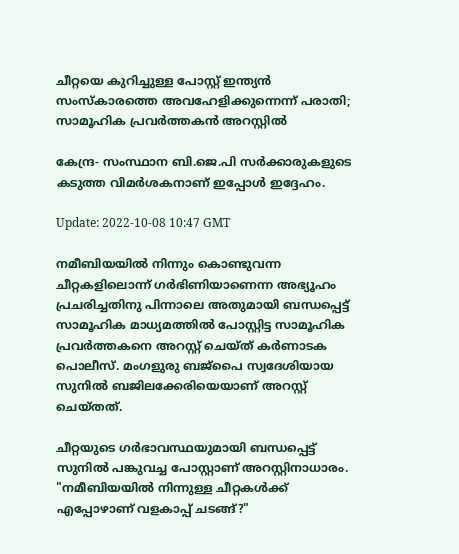ചീറ്റയെ കുറിച്ചുള്ള പോസ്റ്റ് ഇന്ത്യന്‍ സംസ്‌കാരത്തെ അവഹേളിക്കുന്നെന്ന് പരാതി; സാമൂഹിക പ്രവർത്തകൻ അറസ്റ്റിൽ

കേന്ദ്ര- സംസ്ഥാന ബി.ജെ.പി സർക്കാരുകളുടെ കടുത്ത വിമർശകനാണ് ഇപ്പോൾ ഇദ്ദേഹം.

Update: 2022-10-08 10:47 GMT

നമീബിയയിൽ നിന്നും കൊണ്ടുവന്ന ചീറ്റകളിലൊന്ന് ഗർഭിണിയാണെന്ന അഭ്യൂഹം പ്രചരിച്ചതിനു പിന്നാലെ അതുമായി ബന്ധപ്പെട്ട് സാമൂഹിക മാധ്യമത്തിൽ പോസ്റ്റിട്ട സാമൂഹിക പ്രവർത്തകനെ അറസ്റ്റ് ചെയ്ത് കർണാടക പൊലീസ്. മംഗളുരു ബജ്പൈ സ്വദേശിയായ സുനിൽ ബജിലക്കേരിയെയാണ് അറസ്റ്റ് ചെയ്തത്.

ചീറ്റയുടെ ഗർഭാവസ്ഥയുമായി ബന്ധപ്പെട്ട് സുനിൽ പങ്കുവച്ച പോസ്റ്റാണ് അറസ്റ്റിനാധാരം. "നമീബിയയിൽ നിന്നുള്ള ചീറ്റകൾക്ക് എപ്പോഴാണ് വളകാപ്പ് ചടങ്ങ്?"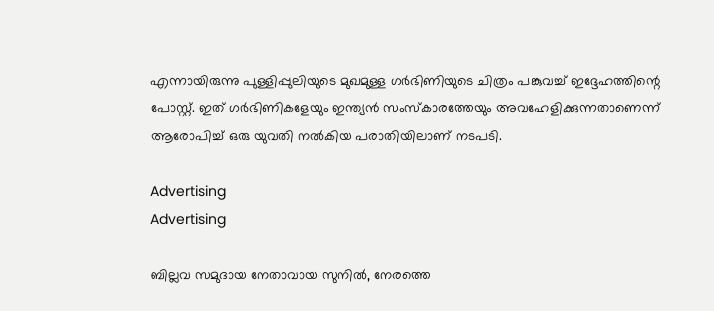എന്നായിരുന്നു പുള്ളിപ്പുലിയുടെ മുഖമുള്ള ഗർഭിണിയുടെ ചിത്രം പങ്കുവച്ച് ഇദ്ദേഹത്തിന്റെ പോസ്റ്റ്. ഇത് ഗർഭിണികളേയും ഇന്ത്യൻ സംസ്കാരത്തേയും അവഹേളിക്കുന്നതാണെന്ന് ആരോപിച്ച് ഒരു യുവതി നൽകിയ പരാതിയിലാണ് നടപടി.

Advertising
Advertising

ബില്ലവ സമുദായ നേതാവായ സുനിൽ, നേരത്തെ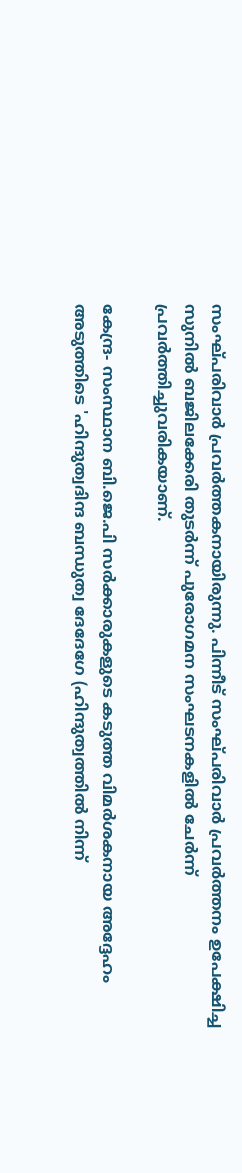സംഘ്പരിവാർ പ്രവർത്തകനായിരുന്നു. പിന്നീട് സംഘ്പരിവാർ പ്രവർത്തനം ഉപേക്ഷിച്ച സുനിൽ ബജിലക്കേരി തുടർന്ന് പുരോഗമന സംഘടനകളിൽ ചേർന്ന് പ്രവർത്തിച്ചുവരികയാണ്.

കേന്ദ്ര- സംസ്ഥാന ബി.ജെ.പി സർക്കാരുകളുടെ കടുത്ത വിമർശകനായ അദ്ദേഹം അടുത്തിടെ 'ഹിന്ദുത്വദിന്ദ ബന്ധുത്വ ദേദേഗേ (ഹിന്ദുത്വത്തിൽ നിന്ന്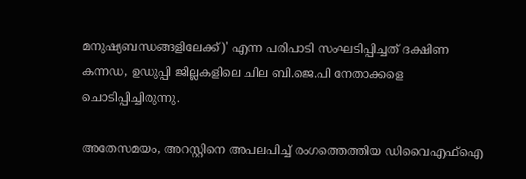മനുഷ്യബന്ധങ്ങളിലേക്ക്)' എന്ന പരിപാടി സംഘടിപ്പിച്ചത് ദക്ഷിണ കന്നഡ, ഉഡുപ്പി ജില്ലകളിലെ ചില ബി.ജെ.പി നേതാക്കളെ ചൊടിപ്പിച്ചിരുന്നു.

അതേസമയം, അറസ്റ്റിനെ അപലപിച്ച് രംഗത്തെത്തിയ ഡിവൈഎഫ്‌ഐ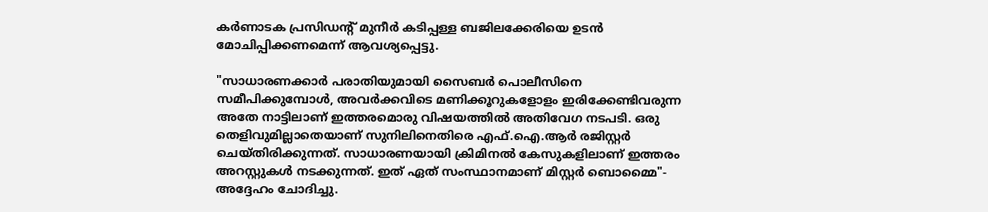കർണാടക പ്രസിഡന്റ് മുനീർ കടിപ്പള്ള ബജിലക്കേരിയെ ഉടൻ മോചിപ്പിക്കണമെന്ന് ആവശ്യപ്പെട്ടു.

"സാധാരണക്കാർ പരാതിയുമായി സൈബർ പൊലീസിനെ സമീപിക്കുമ്പോൾ, അവർക്കവിടെ മണിക്കൂറുകളോളം ഇരിക്കേണ്ടിവരുന്ന അതേ നാട്ടിലാണ് ഇത്തരമൊരു വിഷയത്തിൽ അതിവേഗ നടപടി. ഒരു തെളിവുമില്ലാതെയാണ് സുനിലിനെതിരെ എഫ്‌.ഐ.ആർ രജിസ്റ്റർ ചെയ്തിരിക്കുന്നത്. സാധാരണയായി ക്രിമിനൽ കേസുകളിലാണ് ഇത്തരം അറസ്റ്റുകൾ നടക്കുന്നത്. ഇത് ഏത് സംസ്ഥാനമാണ് മിസ്റ്റർ ബൊമ്മൈ"- അദ്ദേഹം ചോദിച്ചു.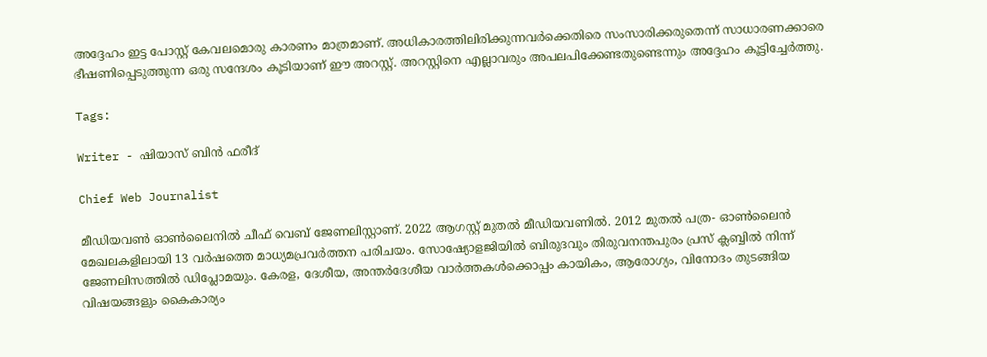അദ്ദേഹം ഇട്ട പോസ്റ്റ് കേവലമൊരു കാരണം മാത്രമാണ്. അധികാരത്തിലിരിക്കുന്നവർക്കെതിരെ സംസാരിക്കരുതെന്ന് സാധാരണക്കാരെ ഭീഷണിപ്പെടുത്തുന്ന ഒരു സന്ദേശം കൂടിയാണ് ഈ അറസ്റ്റ്. അറസ്റ്റിനെ എല്ലാവരും അപലപിക്കേണ്ടതുണ്ടെന്നും അദ്ദേഹം കൂട്ടിച്ചേർത്തു.

Tags:

Writer - ഷിയാസ് ബിന്‍ ഫരീദ്

Chief Web Journalist

മീഡിയവണ്‍ ഓണ്‍ലൈനില്‍ ചീഫ് വെബ് ജേണലിസ്റ്റാണ്. 2022 ആഗസ്റ്റ് മുതല്‍ മീഡിയവണില്‍. 2012 മുതല്‍ പത്ര- ഓണ്‍ലൈന്‍ മേഖലകളിലായി 13 വര്‍ഷത്തെ മാധ്യമപ്രവര്‍ത്തന പരിചയം. സോഷ്യോളജിയില്‍ ബിരുദവും തിരുവനന്തപുരം പ്രസ് ക്ലബ്ബില്‍ നിന്ന് ജേണലിസത്തില്‍ ഡിപ്ലോമയും. കേരള, ദേശീയ, അന്തര്‍ദേശീയ വാര്‍ത്തകള്‍ക്കൊപ്പം കായികം, ആരോഗ്യം, വിനോദം തുടങ്ങിയ വിഷയങ്ങളും കൈകാര്യം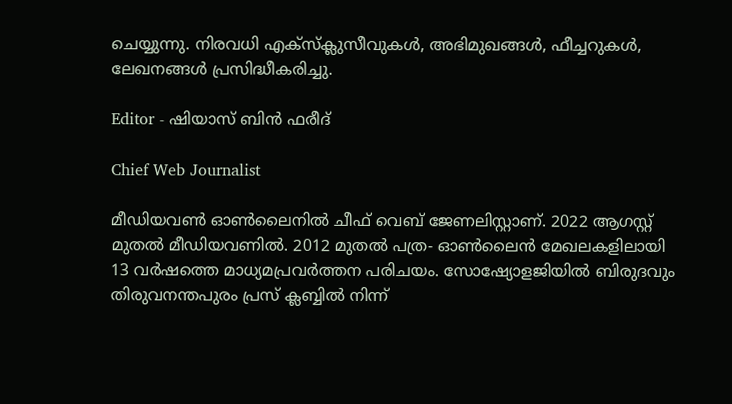ചെയ്യുന്നു. നിരവധി എക്സ്ക്ലുസീവുകള്‍, അഭിമുഖങ്ങള്‍, ഫീച്ചറുകള്‍, ലേഖനങ്ങള്‍ പ്രസിദ്ധീകരിച്ചു.

Editor - ഷിയാസ് ബിന്‍ ഫരീദ്

Chief Web Journalist

മീഡിയവണ്‍ ഓണ്‍ലൈനില്‍ ചീഫ് വെബ് ജേണലിസ്റ്റാണ്. 2022 ആഗസ്റ്റ് മുതല്‍ മീഡിയവണില്‍. 2012 മുതല്‍ പത്ര- ഓണ്‍ലൈന്‍ മേഖലകളിലായി 13 വര്‍ഷത്തെ മാധ്യമപ്രവര്‍ത്തന പരിചയം. സോഷ്യോളജിയില്‍ ബിരുദവും തിരുവനന്തപുരം പ്രസ് ക്ലബ്ബില്‍ നിന്ന്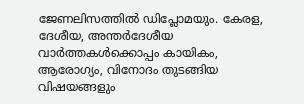ജേണലിസത്തില്‍ ഡിപ്ലോമയും. കേരള, ദേശീയ, അന്തര്‍ദേശീയ വാര്‍ത്തകള്‍ക്കൊപ്പം കായികം, ആരോഗ്യം, വിനോദം തുടങ്ങിയ വിഷയങ്ങളും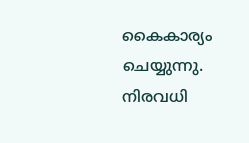കൈകാര്യം ചെയ്യുന്നു. നിരവധി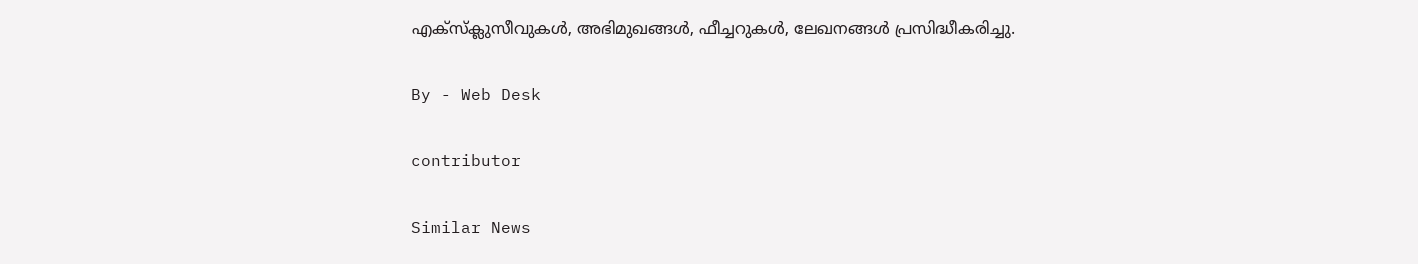എക്സ്ക്ലുസീവുകള്‍, അഭിമുഖങ്ങള്‍, ഫീച്ചറുകള്‍, ലേഖനങ്ങള്‍ പ്രസിദ്ധീകരിച്ചു.

By - Web Desk

contributor

Similar News